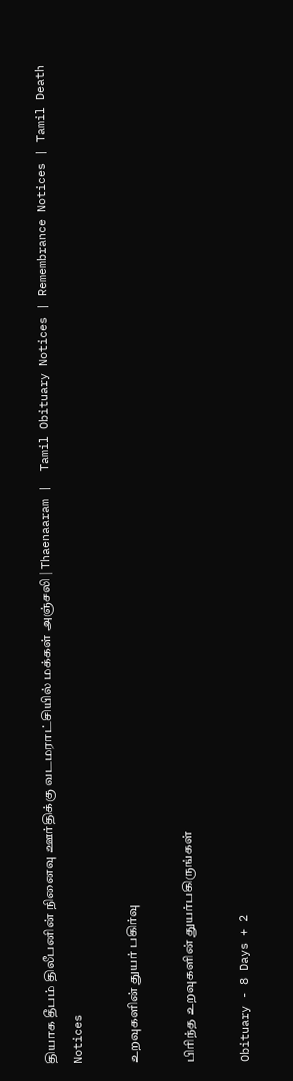தியாக தீபம் திலீபனின் நினைவு ஊர்திக்கு வடமராட்சியில் மக்கள் அஞ்சலி | Thaenaaram |  Tamil Obituary Notices | Remembrance Notices | Tamil Death Notices

உறவுகளின் துயர் பகிர்வு

பிரிந்த உறவுகளின் துயர்பகிருங்கள்

Obituary - 8 Days + 2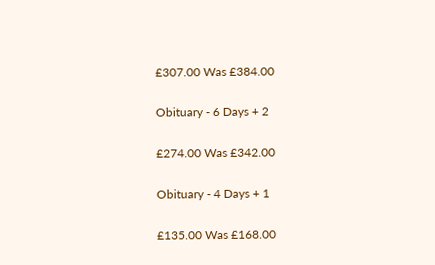£307.00 Was £384.00

Obituary - 6 Days + 2

£274.00 Was £342.00

Obituary - 4 Days + 1

£135.00 Was £168.00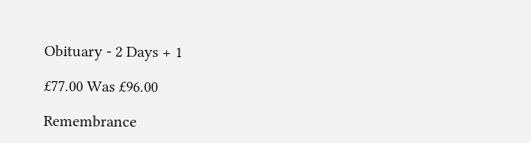Obituary - 2 Days + 1

£77.00 Was £96.00

Remembrance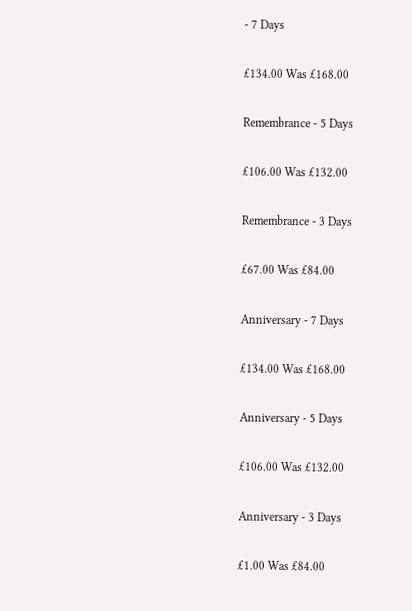- 7 Days

£134.00 Was £168.00

Remembrance - 5 Days

£106.00 Was £132.00

Remembrance - 3 Days

£67.00 Was £84.00

Anniversary - 7 Days

£134.00 Was £168.00

Anniversary - 5 Days

£106.00 Was £132.00

Anniversary - 3 Days

£1.00 Was £84.00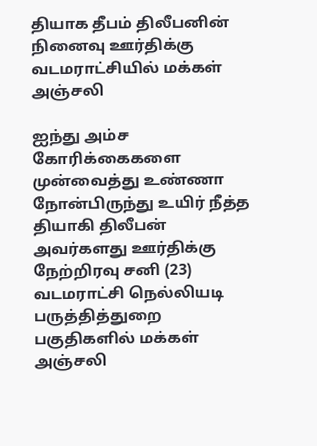தியாக தீபம் திலீபனின் நினைவு ஊர்திக்கு வடமராட்சியில் மக்கள் அஞ்சலி

ஐந்து அம்ச கோரிக்கைகளை முன்வைத்து உண்ணா நோன்பிருந்து உயிர் நீத்த தியாகி திலீபன் அவர்களது ஊர்திக்கு நேற்றிரவு சனி (23) வடமராட்சி நெல்லியடி பருத்தித்துறை பகுதிகளில் மக்கள் அஞ்சலி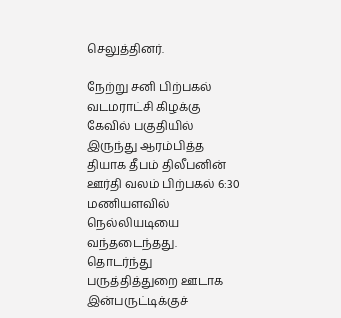செலுத்தினர்.

நேற்று சனி பிற்பகல் வடமராட்சி கிழக்கு கேவில் பகுதியில் இருந்து ஆரம்பித்த தியாக தீபம் திலீபனின் ஊர்தி வலம் பிற்பகல் 6:30 மணியளவில் நெல்லியடியை வந்தடைந்தது. தொடர்ந்து பருத்தித்துறை ஊடாக இன்பருட்டிக்குச்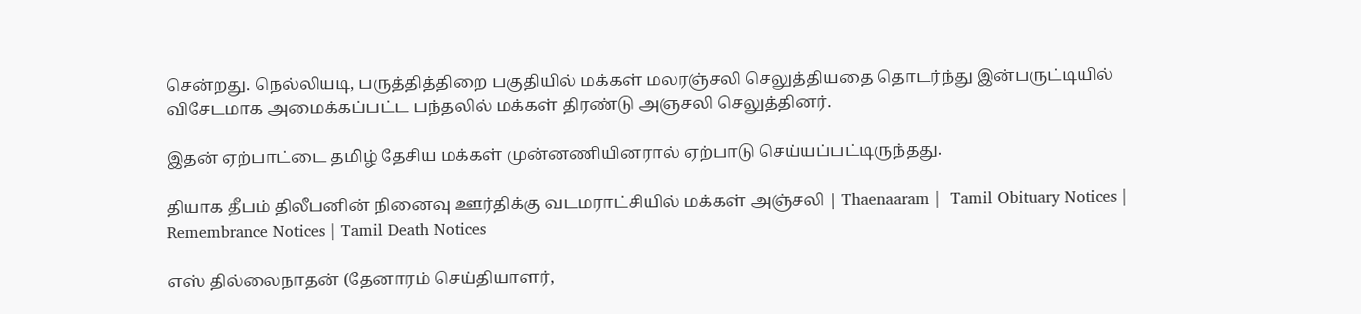சென்றது. நெல்லியடி, பருத்தித்திறை பகுதியில் மக்கள் மலரஞ்சலி செலுத்தியதை தொடர்ந்து இன்பருட்டியில் விசேடமாக அமைக்கப்பட்ட பந்தலில் மக்கள் திரண்டு அஞசலி செலுத்தினர்.

இதன் ஏற்பாட்டை தமிழ் தேசிய மக்கள் முன்னணியினரால் ஏற்பாடு செய்யப்பட்டிருந்தது.

தியாக தீபம் திலீபனின் நினைவு ஊர்திக்கு வடமராட்சியில் மக்கள் அஞ்சலி | Thaenaaram |  Tamil Obituary Notices | Remembrance Notices | Tamil Death Notices

எஸ் தில்லைநாதன் (தேனாரம் செய்தியாளர்,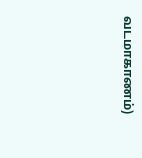வடமாகாணம்)